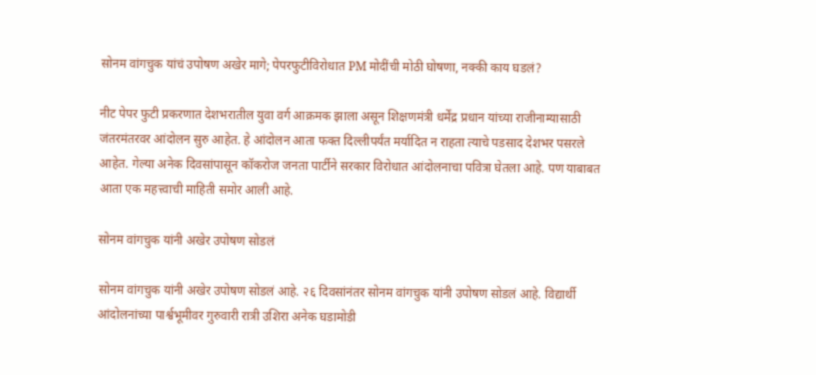सोनम वांगचुक यांचं उपोषण अखेर मागे; पेपरफुटीविरोधात PM मोदींची मोठी घोषणा, नक्की काय घडलं?

नीट पेपर फुटी प्रकरणात देशभरातील युवा वर्ग आक्रमक झाला असून शिक्षणमंत्री धर्मेंद्र प्रधान यांच्या राजीनाम्यासाठी जंतरमंतरवर आंदोलन सुरु आहेत. हे आंदोलन आता फक्त दिल्लीपर्यंत मर्यादित न राहता त्याचे पडसाद देशभर पसरले आहेत. गेल्या अनेक दिवसांपासून कॉकरोज जनता पार्टीने सरकार विरोधात आंदोलनाचा पवित्रा घेतला आहे. पण याबाबत आता एक महत्त्वाची माहिती समोर आली आहे.

सोनम वांगचुक यांनी अखेर उपोषण सोडलं

सोनम वांगचुक यांनी अखेर उपोषण सोडलं आहे. २६ दिवसांनंतर सोनम वांगचुक यांनी उपोषण सोडलं आहे. विद्यार्थी आंदोलनांच्या पार्श्वभूमीवर गुरुवारी रात्री उशिरा अनेक घडामोडी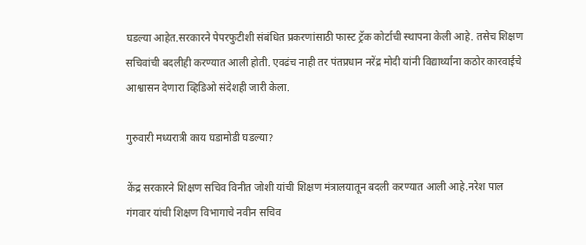घडल्या आहेत.सरकारने पेपरफुटीशी संबंधित प्रकरणांसाठी फास्ट ट्रॅक कोर्टाची स्थापना केली आहे. तसेच शिक्षण सचिवांची बदलीही करण्यात आली होती. एवढंच नाही तर पंतप्रधान नरेंद्र मोदी यांनी विद्यार्थ्यांना कठोर कारवाईचे आश्वासन देणारा व्हिडिओ संदेशही जारी केला.

गुरुवारी मध्यरात्री काय घडामोडी घडल्या?

केंद्र सरकारने शिक्षण सचिव विनीत जोशी यांची शिक्षण मंत्रालयातून बदली करण्यात आली आहे.नरेश पाल गंगवार यांची शिक्षण विभागाचे नवीन सचिव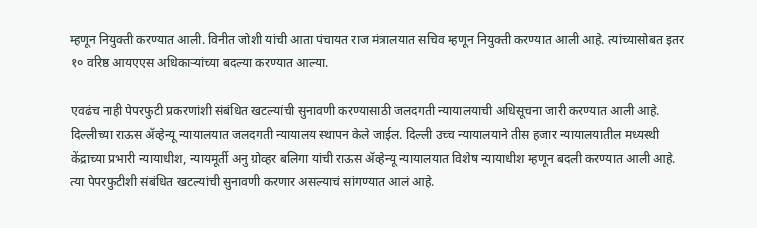म्हणून नियुक्ती करण्यात आली. विनीत जोशी यांची आता पंचायत राज मंत्रालयात सचिव म्हणून नियुक्ती करण्यात आली आहे. त्यांच्यासोबत इतर १० वरिष्ठ आयएएस अधिकाऱ्यांच्या बदल्या करण्यात आल्या.

एवढंच नाही पेपरफुटी प्रकरणांशी संबंधित खटल्यांची सुनावणी करण्यासाठी जलदगती न्यायालयाची अधिसूचना जारी करण्यात आली आहे. दिल्लीच्या राऊस ॲव्हेन्यू न्यायालयात जलदगती न्यायालय स्थापन केले जाईल. दिल्ली उच्च न्यायालयाने तीस हजार न्यायालयातील मध्यस्थी केंद्राच्या प्रभारी न्यायाधीश, न्यायमूर्ती अनु ग्रोव्हर बलिगा यांची राऊस ॲव्हेन्यू न्यायालयात विशेष न्यायाधीश म्हणून बदली करण्यात आली आहे. त्या पेपरफुटीशी संबंधित खटल्यांची सुनावणी करणार असल्याचं सांगण्यात आलं आहे.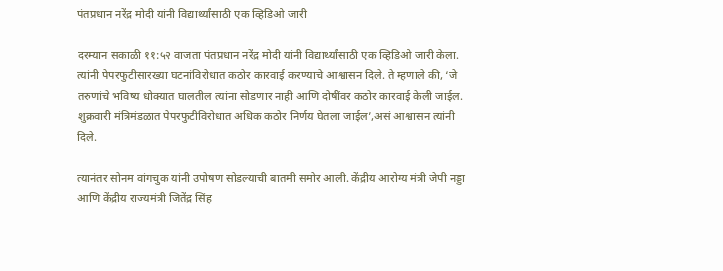पंतप्रधान नरेंद्र मोदी यांनी विद्यार्थ्यांसाठी एक व्हिडिओ जारी

दरम्यान सकाळी ११:५२ वाजता पंतप्रधान नरेंद्र मोदी यांनी विद्यार्थ्यांसाठी एक व्हिडिओ जारी केला. त्यांनी पेपरफुटीसारख्या घटनांविरोधात कठोर कारवाई करण्याचे आश्वासन दिले. ते म्हणाले की, ‘जे तरुणांचे भविष्य धोक्यात घालतील त्यांना सोडणार नाही आणि दोषींवर कठोर कारवाई केली जाईल. शुक्रवारी मंत्रिमंडळात पेपरफुटीविरोधात अधिक कठोर निर्णय घेतला जाईल’,असं आश्वासन त्यांनी दिले.

त्यानंतर सोनम वांगचुक यांनी उपोषण सोडल्याची बातमी समोर आली. केंद्रीय आरोग्य मंत्री जेपी नड्डा आणि केंद्रीय राज्यमंत्री जितेंद्र सिंह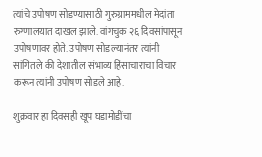त्यांचे उपोषण सोडण्यासाठी गुरुग्राममधील मेदांता रुग्णालयात दाखल झाले. वांगचुक २६ दिवसांपासून उपोषणावर होते. उपोषण सोडल्यानंतर त्यांनी सांगितले की देशातील संभाव्य हिंसाचाराचा विचार करून त्यांनी उपोषण सोडले आहे.

शुक्रवार हा दिवसही खूप घडामोडींचा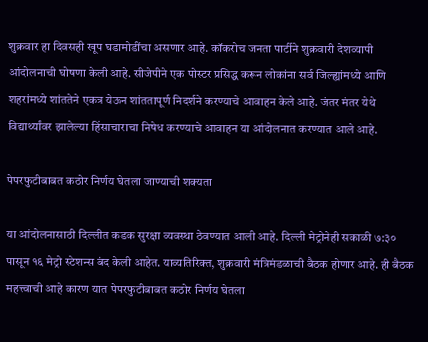शुक्रवार हा दिवसही खूप घडामोडींचा असणार आहे. कॉकरोच जनता पार्टीने शुक्रवारी देशव्यापी आंदोलनाची घोषणा केली आहे. सीजेपीने एक पोस्टर प्रसिद्ध करून लोकांना सर्व जिल्ह्यांमध्ये आणि शहरांमध्ये शांततेने एकत्र येऊन शांततापूर्ण निदर्शने करण्याचे आवाहन केले आहे. जंतर मंतर येथे विद्यार्थ्यांवर झालेल्या हिंसाचाराचा निषेध करण्याचे आवाहन या आंदोलनात करण्यात आले आहे.

पेपरफुटीबाबत कठोर निर्णय घेतला जाण्याची शक्यता

या आंदोलनासाठी दिल्लीत कडक सुरक्षा व्यवस्था ठेवण्यात आली आहे. दिल्ली मेट्रोनेही सकाळी ७:३० पासून १६ मेट्रो स्टेशन्स बंद केली आहेत. याव्यतिरिक्त, शुक्रवारी मंत्रिमंडळाची बैठक होणार आहे. ही बैठक महत्त्वाची आहे कारण यात पेपरफुटीबाबत कठोर निर्णय घेतला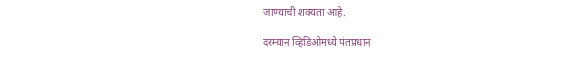जाण्याची शक्यता आहे.

दरम्यान व्हिडिओमध्ये पंतप्रधान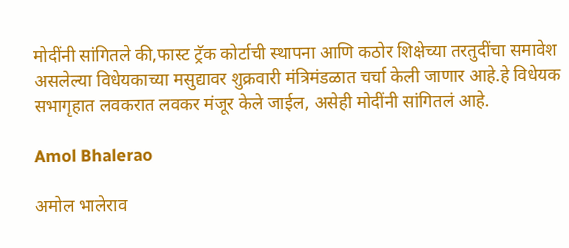मोदींनी सांगितले की,फास्ट ट्रॅक कोर्टाची स्थापना आणि कठोर शिक्षेच्या तरतुदींचा समावेश असलेल्या विधेयकाच्या मसुद्यावर शुक्रवारी मंत्रिमंडळात चर्चा केली जाणार आहे.हे विधेयक सभागृहात लवकरात लवकर मंजूर केले जाईल, असेही मोदींनी सांगितलं आहे.

Amol Bhalerao

अमोल भालेराव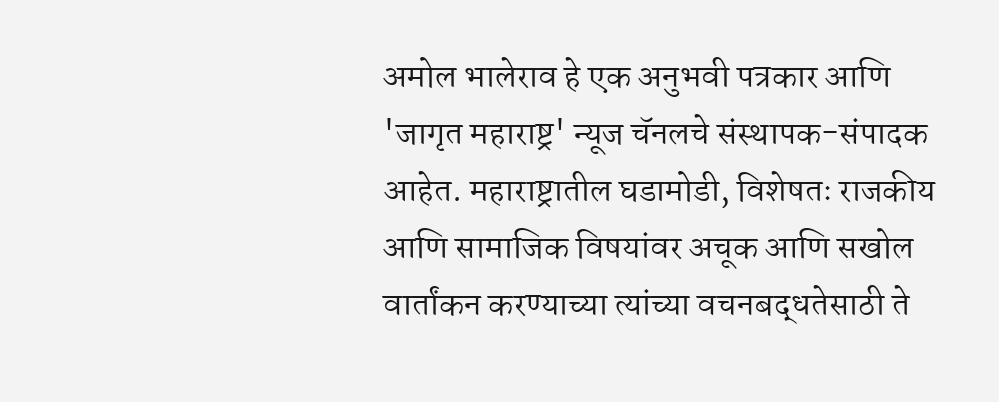अमोल भालेराव हे एक अनुभवी पत्रकार आणि 'जागृत महाराष्ट्र' न्यूज चॅनलचे संस्थापक-संपादक आहेत. महाराष्ट्रातील घडामोडी, विशेषतः राजकीय आणि सामाजिक विषयांवर अचूक आणि सखोल वार्तांकन करण्याच्या त्यांच्या वचनबद्धतेसाठी ते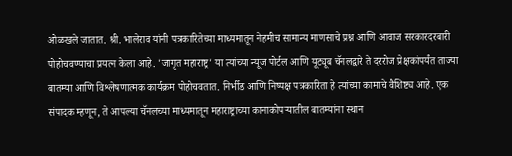ओळखले जातात. श्री. भालेराव यांनी पत्रकारितेच्या माध्यमातून नेहमीच सामान्य माणसाचे प्रश्न आणि आवाज सरकारदरबारी पोहोचवण्याचा प्रयत्न केला आहे. 'जागृत महाराष्ट्र' या त्यांच्या न्यूज पोर्टल आणि यूट्यूब चॅनलद्वारे ते दररोज प्रेक्षकांपर्यंत ताज्या बातम्या आणि विश्लेषणात्मक कार्यक्रम पोहोचवतात. निर्भीड आणि निष्पक्ष पत्रकारिता हे त्यांच्या कामाचे वैशिष्ट्य आहे. एक संपादक म्हणून, ते आपल्या चॅनलच्या माध्यमातून महाराष्ट्राच्या कानाकोपऱ्यातील बातम्यांना स्थान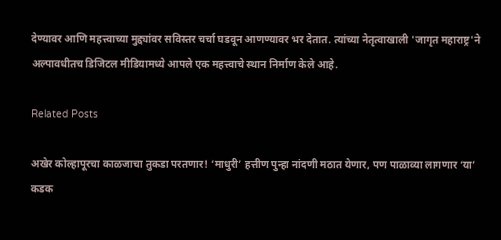देण्यावर आणि महत्त्वाच्या मुद्द्यांवर सविस्तर चर्चा घडवून आणण्यावर भर देतात. त्यांच्या नेतृत्वाखाली 'जागृत महाराष्ट्र'ने अल्पावधीतच डिजिटल मीडियामध्ये आपले एक महत्त्वाचे स्थान निर्माण केले आहे.

Related Posts

अखेर कोल्हापूरचा काळजाचा तुकडा परतणार! ‘माधुरी’ हत्तीण पुन्हा नांदणी मठात येणार, पण पाळाव्या लागणार ‘या’ कडक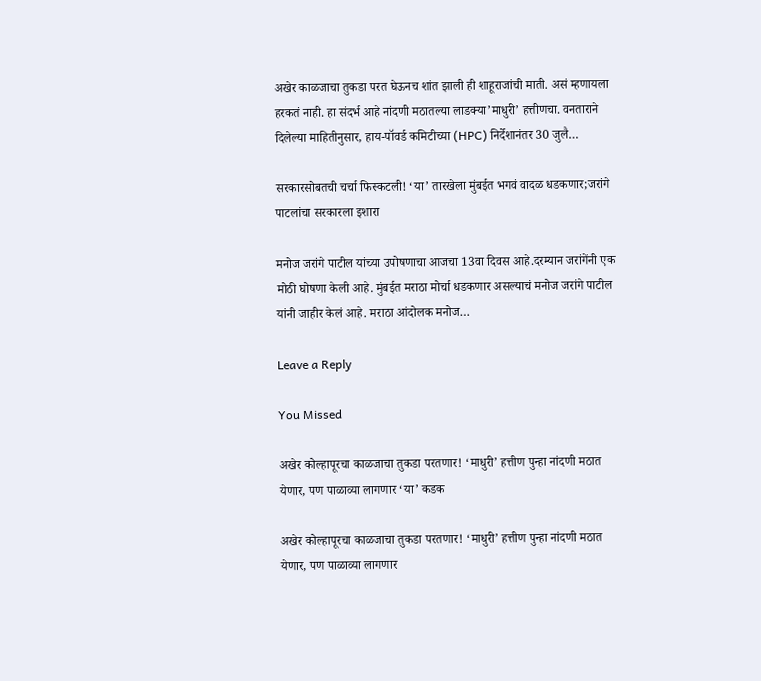अखेर काळजाचा तुकडा परत घेऊनच शांत झाली ही शाहूराजांची माती. असं म्हणायला हरकतं नाही. हा संदर्भ आहे नांदणी मठातल्या लाडक्या’माधुरी’ हत्तीणचा. वनताराने दिलेल्या माहितीनुसार, हाय-पॉवर्ड कमिटीच्या (HPC) निर्देशानंतर 30 जुलै…

सरकारसोबतची चर्चा फिस्कटली! ‘या’ तारखेला मुंबईत भगवं वादळ धडकणार;जरांगे पाटलांचा सरकारला इशारा

मनोज जरांगे पाटील यांच्या उपोषणाचा आजचा 13वा दिवस आहे.दरम्यान जरांगेंनी एक मोठी घोषणा केली आहे. मुंबईत मराठा मोर्चा धडकणार असल्याचं मनोज जरांगे पाटील यांनी जाहीर केलं आहे. मराठा आंदोलक मनोज…

Leave a Reply

You Missed

अखेर कोल्हापूरचा काळजाचा तुकडा परतणार! ‘माधुरी’ हत्तीण पुन्हा नांदणी मठात येणार, पण पाळाव्या लागणार ‘या’ कडक

अखेर कोल्हापूरचा काळजाचा तुकडा परतणार! ‘माधुरी’ हत्तीण पुन्हा नांदणी मठात येणार, पण पाळाव्या लागणार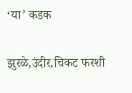‘या’ कडक

झुरळे,उंदीर,चिकट फरशी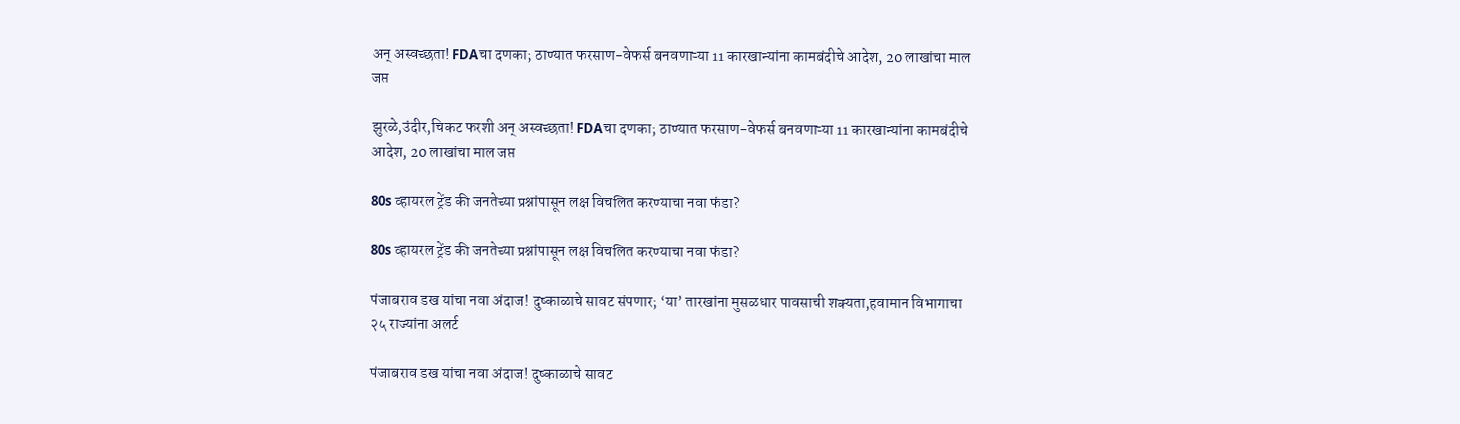अन् अस्वच्छता! FDAचा दणका; ठाण्यात फरसाण-वेफर्स बनवणाऱ्या 11 कारखान्यांना कामबंदीचे आदेश, 20 लाखांचा माल जप्त

झुरळे,उंदीर,चिकट फरशी अन् अस्वच्छता! FDAचा दणका; ठाण्यात फरसाण-वेफर्स बनवणाऱ्या 11 कारखान्यांना कामबंदीचे आदेश, 20 लाखांचा माल जप्त

80s व्हायरल ट्रेंड की जनतेच्या प्रश्नांपासून लक्ष विचलित करण्याचा नवा फंडा?

80s व्हायरल ट्रेंड की जनतेच्या प्रश्नांपासून लक्ष विचलित करण्याचा नवा फंडा?

पंजाबराव डख यांचा नवा अंदाज! दुष्काळाचे सावट संपणार; ‘या’ तारखांना मुसळधार पावसाची शक्यता,हवामान विभागाचा २५ राज्यांना अलर्ट

पंजाबराव डख यांचा नवा अंदाज! दुष्काळाचे सावट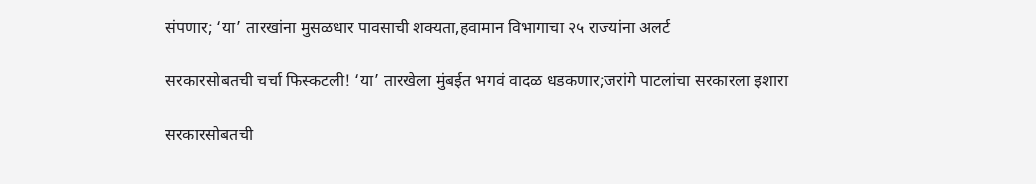संपणार; ‘या’ तारखांना मुसळधार पावसाची शक्यता,हवामान विभागाचा २५ राज्यांना अलर्ट

सरकारसोबतची चर्चा फिस्कटली! ‘या’ तारखेला मुंबईत भगवं वादळ धडकणार;जरांगे पाटलांचा सरकारला इशारा

सरकारसोबतची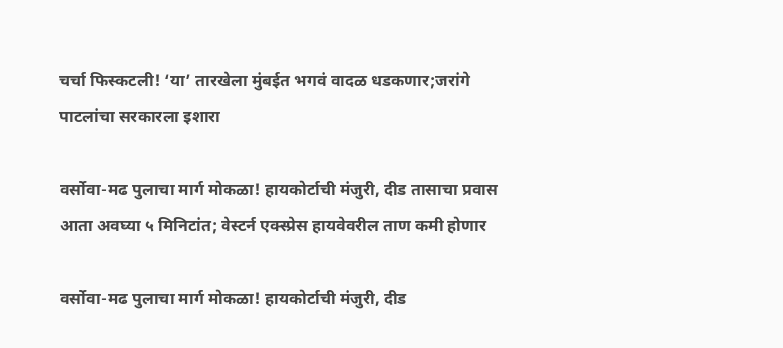चर्चा फिस्कटली! ‘या’ तारखेला मुंबईत भगवं वादळ धडकणार;जरांगे पाटलांचा सरकारला इशारा

वर्सोवा-मढ पुलाचा मार्ग मोकळा! हायकोर्टाची मंजुरी, दीड तासाचा प्रवास आता अवघ्या ५ मिनिटांत; वेस्टर्न एक्स्प्रेस हायवेवरील ताण कमी होणार

वर्सोवा-मढ पुलाचा मार्ग मोकळा! हायकोर्टाची मंजुरी, दीड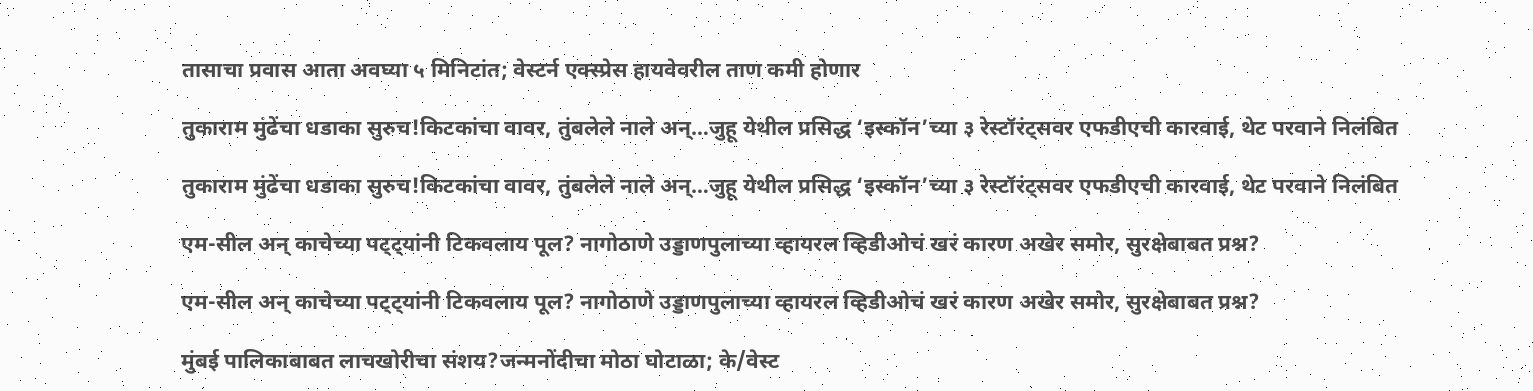तासाचा प्रवास आता अवघ्या ५ मिनिटांत; वेस्टर्न एक्स्प्रेस हायवेवरील ताण कमी होणार

तुकाराम मुंढेंचा धडाका सुरुच!किटकांचा वावर, तुंबलेले नाले अन्…जुहू येथील प्रसिद्ध ‘इस्कॉन’च्या ३ रेस्टॉरंट्सवर एफडीएची कारवाई, थेट परवाने निलंबित

तुकाराम मुंढेंचा धडाका सुरुच!किटकांचा वावर, तुंबलेले नाले अन्…जुहू येथील प्रसिद्ध ‘इस्कॉन’च्या ३ रेस्टॉरंट्सवर एफडीएची कारवाई, थेट परवाने निलंबित

एम-सील अन् काचेच्या पट्ट्यांनी टिकवलाय पूल? नागोठाणे उड्डाणपुलाच्या व्हायरल व्हिडीओचं खरं कारण अखेर समोर, सुरक्षेबाबत प्रश्न?

एम-सील अन् काचेच्या पट्ट्यांनी टिकवलाय पूल? नागोठाणे उड्डाणपुलाच्या व्हायरल व्हिडीओचं खरं कारण अखेर समोर, सुरक्षेबाबत प्रश्न?

मुंबई पालिकाबाबत लाचखोरीचा संशय?जन्मनोंदीचा मोठा घोटाळा; के/वेस्ट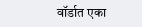वॉर्डात एका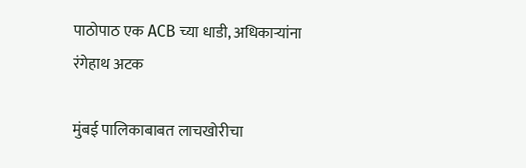पाठोपाठ एक ACB च्या धाडी, अधिकाऱ्यांना रंगेहाथ अटक

मुंबई पालिकाबाबत लाचखोरीचा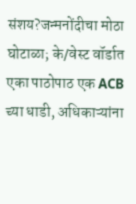संशय?जन्मनोंदीचा मोठा घोटाळा; के/वेस्ट वॉर्डात एका पाठोपाठ एक ACB च्या धाडी, अधिकाऱ्यांना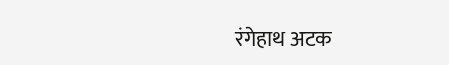रंगेहाथ अटक